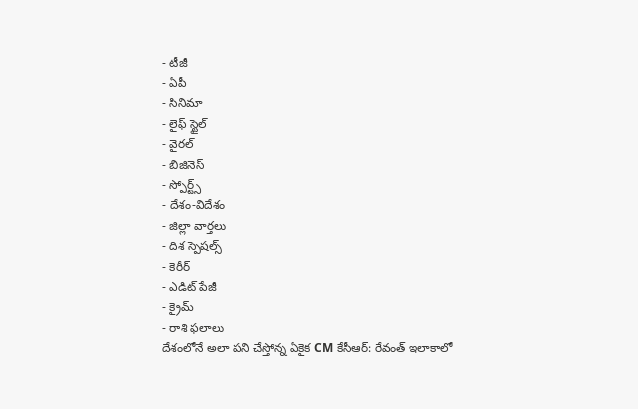- టీజీ
- ఏపీ
- సినిమా
- లైఫ్ స్టైల్
- వైరల్
- బిజినెస్
- స్పోర్ట్స్
- దేశం-విదేశం
- జిల్లా వార్తలు
- దిశ స్పెషల్స్
- కెరీర్
- ఎడిట్ పేజీ
- క్రైమ్
- రాశి ఫలాలు
దేశంలోనే అలా పని చేస్తోన్న ఏకైక CM కేసీఆర్: రేవంత్ ఇలాకాలో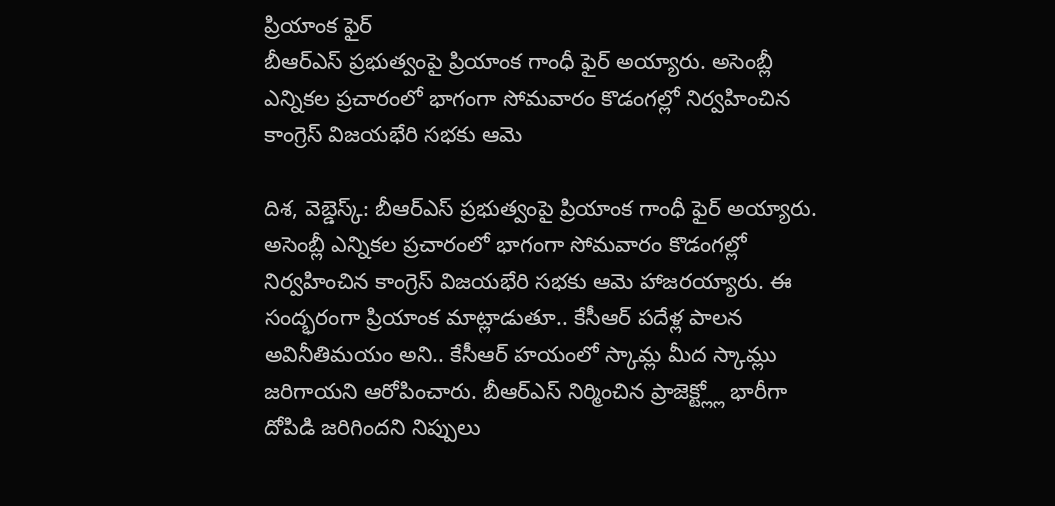ప్రియాంక ఫైర్
బీఆర్ఎస్ ప్రభుత్వంపై ప్రియాంక గాంధీ ఫైర్ అయ్యారు. అసెంబ్లీ ఎన్నికల ప్రచారంలో భాగంగా సోమవారం కొడంగల్లో నిర్వహించిన కాంగ్రెస్ విజయభేరి సభకు ఆమె

దిశ, వెబ్డెస్క్: బీఆర్ఎస్ ప్రభుత్వంపై ప్రియాంక గాంధీ ఫైర్ అయ్యారు. అసెంబ్లీ ఎన్నికల ప్రచారంలో భాగంగా సోమవారం కొడంగల్లో నిర్వహించిన కాంగ్రెస్ విజయభేరి సభకు ఆమె హాజరయ్యారు. ఈ సంద్భరంగా ప్రియాంక మాట్లాడుతూ.. కేసీఆర్ పదేళ్ల పాలన అవినీతిమయం అని.. కేసీఆర్ హయంలో స్కామ్ల మీద స్కామ్లు జరిగాయని ఆరోపించారు. బీఆర్ఎస్ నిర్మించిన ప్రాజెక్ట్ల్లో భారీగా దోపిడి జరిగిందని నిప్పులు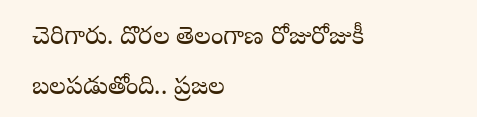చెరిగారు. దొరల తెలంగాణ రోజురోజుకీ బలపడుతోంది.. ప్రజల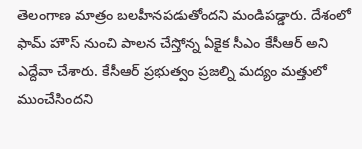తెలంగాణ మాత్రం బలహీనపడుతోందని మండిపడ్డారు. దేశంలో ఫామ్ హౌస్ నుంచి పాలన చేస్తోన్న ఏకైక సీఎం కేసీఆర్ అని ఎద్దేవా చేశారు. కేసీఆర్ ప్రభుత్వం ప్రజల్ని మద్యం మత్తులో ముంచేసిందని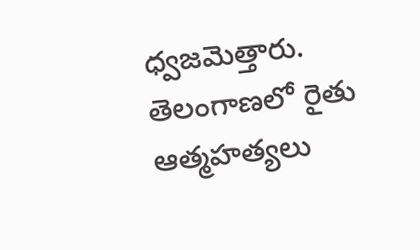ధ్వజమెత్తారు. తెలంగాణలో రైతు ఆత్మహత్యలు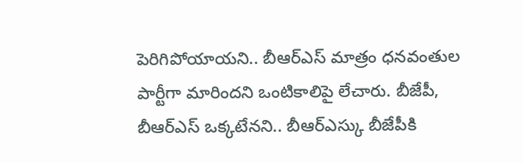పెరిగిపోయాయని.. బీఆర్ఎస్ మాత్రం ధనవంతుల పార్టీగా మారిందని ఒంటికాలిపై లేచారు. బీజేపీ, బీఆర్ఎస్ ఒక్కటేనని.. బీఆర్ఎస్కు బీజేపీకి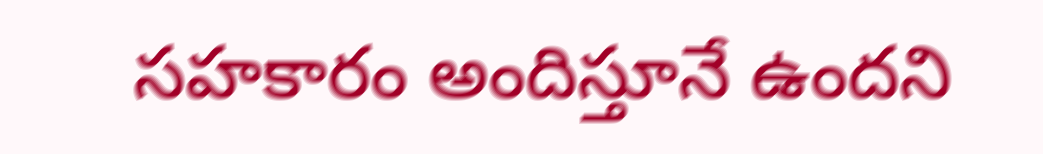సహకారం అందిస్తూనే ఉందని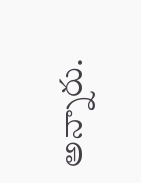అన్నారు.